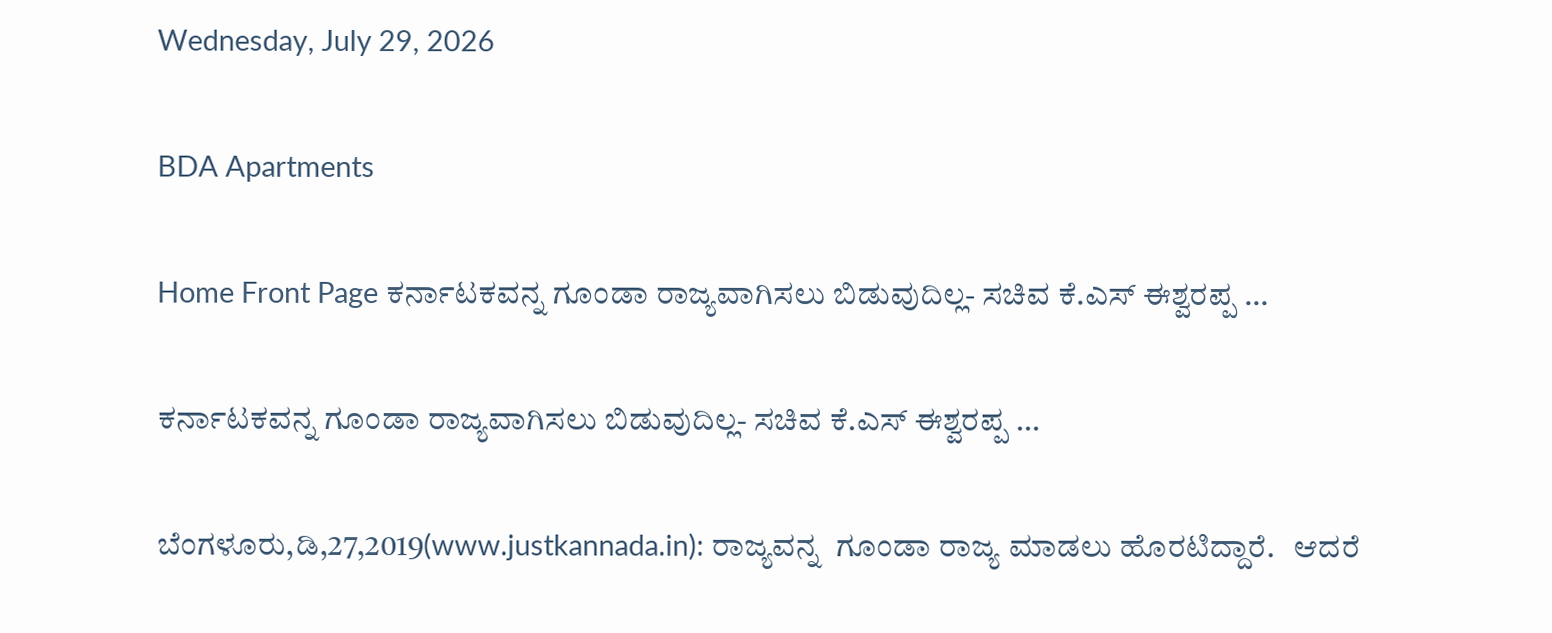Wednesday, July 29, 2026

BDA Apartments

Home Front Page ಕರ್ನಾಟಕವನ್ನ ಗೂಂಡಾ ರಾಜ್ಯವಾಗಿಸಲು ಬಿಡುವುದಿಲ್ಲ- ಸಚಿವ ಕೆ.ಎಸ್ ಈಶ್ವರಪ್ಪ …

ಕರ್ನಾಟಕವನ್ನ ಗೂಂಡಾ ರಾಜ್ಯವಾಗಿಸಲು ಬಿಡುವುದಿಲ್ಲ- ಸಚಿವ ಕೆ.ಎಸ್ ಈಶ್ವರಪ್ಪ …

ಬೆಂಗಳೂರು,ಡಿ,27,2019(www.justkannada.in): ರಾಜ್ಯವನ್ನ  ಗೂಂಡಾ ರಾಜ್ಯ ಮಾಡಲು ಹೊರಟಿದ್ದಾರೆ.   ಆದರೆ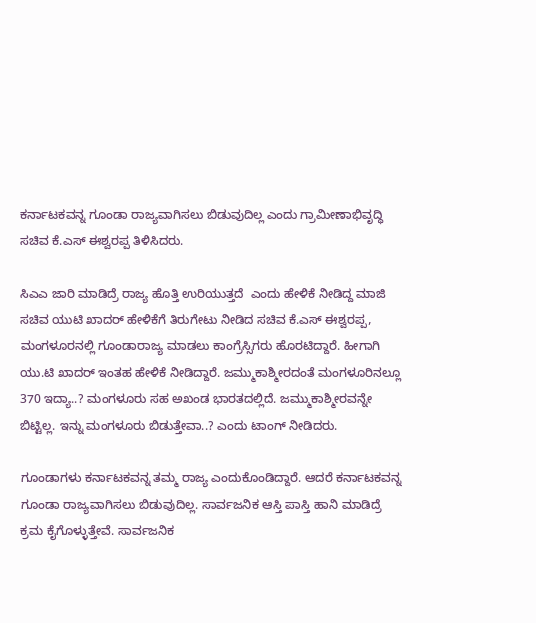ಕರ್ನಾಟಕವನ್ನ ಗೂಂಡಾ ರಾಜ್ಯವಾಗಿಸಲು ಬಿಡುವುದಿಲ್ಲ ಎಂದು ಗ್ರಾಮೀಣಾಭಿವೃದ್ಧಿ ಸಚಿವ ಕೆ.ಎಸ್ ಈಶ್ವರಪ್ಪ ತಿಳಿಸಿದರು.

ಸಿಎಎ ಜಾರಿ ಮಾಡಿದ್ರೆ ರಾಜ್ಯ ಹೊತ್ತಿ ಉರಿಯುತ್ತದೆ  ಎಂದು ಹೇಳಿಕೆ ನೀಡಿದ್ದ ಮಾಜಿ ಸಚಿವ ಯುಟಿ ಖಾದರ್ ಹೇಳಿಕೆಗೆ ತಿರುಗೇಟು ನೀಡಿದ ಸಚಿವ ಕೆ.ಎಸ್ ಈಶ್ವರಪ್ಪ,  ಮಂಗಳೂರನಲ್ಲಿ ಗೂಂಡಾರಾಜ್ಯ ಮಾಡಲು ಕಾಂಗ್ರೆಸ್ಸಿಗರು ಹೊರಟಿದ್ದಾರೆ. ಹೀಗಾಗಿ ಯು.ಟಿ ಖಾದರ್ ಇಂತಹ ಹೇಳಿಕೆ ನೀಡಿದ್ದಾರೆ. ಜಮ್ಮುಕಾಶ್ಮೀರದಂತೆ ಮಂಗಳೂರಿನಲ್ಲೂ 370 ಇದ್ಯಾ..? ಮಂಗಳೂರು ಸಹ ಅಖಂಡ ಭಾರತದಲ್ಲಿದೆ. ಜಮ್ಮುಕಾಶ್ಮೀರವನ್ನೇ ಬಿಟ್ಟಿಲ್ಲ. ಇನ್ನು ಮಂಗಳೂರು ಬಿಡುತ್ತೇವಾ..? ಎಂದು ಟಾಂಗ್ ನೀಡಿದರು.

ಗೂಂಡಾಗಳು ಕರ್ನಾಟಕವನ್ನ ತಮ್ಮ ರಾಜ್ಯ ಎಂದುಕೊಂಡಿದ್ದಾರೆ. ಆದರೆ ಕರ್ನಾಟಕವನ್ನ ಗೂಂಡಾ ರಾಜ್ಯವಾಗಿಸಲು ಬಿಡುವುದಿಲ್ಲ. ಸಾರ್ವಜನಿಕ ಆಸ್ತಿ ಪಾಸ್ತಿ ಹಾನಿ ಮಾಡಿದ್ರೆ ಕ್ರಮ ಕೈಗೊಳ್ಳುತ್ತೇವೆ. ಸಾರ್ವಜನಿಕ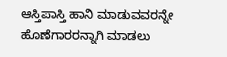ಆಸ್ತಿಪಾಸ್ತಿ ಹಾನಿ ಮಾಡುವವರನ್ನೇ ಹೊಣೆಗಾರರನ್ನಾಗಿ ಮಾಡಲು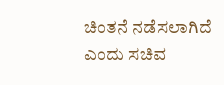ಚಿಂತನೆ ನಡೆಸಲಾಗಿದೆ ಎಂದು ಸಚಿವ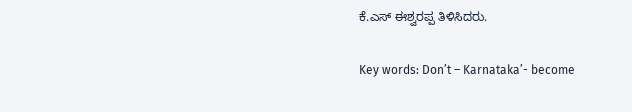ಕೆ.ಎಸ್ ಈಶ್ವರಪ್ಪ ತಿಳಿಸಿದರು.

Key words: Don’t – Karnataka’- become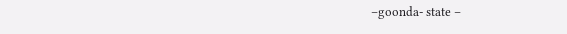–goonda- state –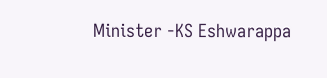Minister -KS Eshwarappa